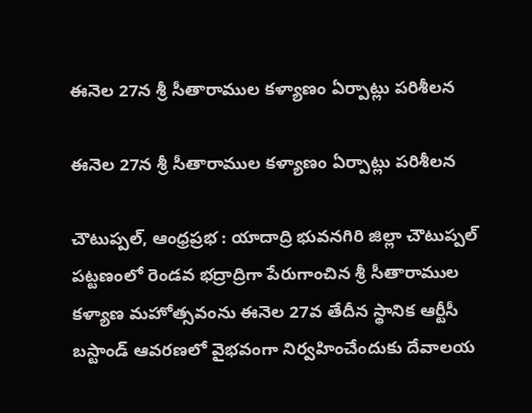ఈనెల 27న శ్రీ సీతారాముల కళ్యాణం ఏర్పాట్లు పరిశీలన

ఈనెల 27న శ్రీ సీతారాముల కళ్యాణం ఏర్పాట్లు పరిశీలన

చౌటుప్పల్, ఆంధ్రప్రభ : యాదాద్రి భువనగిరి జిల్లా చౌటుప్పల్ పట్టణంలో రెండవ భద్రాద్రిగా పేరుగాంచిన శ్రీ సీతారాముల కళ్యాణ మహోత్సవంను ఈనెల 27వ తేదీన స్థానిక ఆర్టీసీ బస్టాండ్ ఆవరణలో వైభవంగా నిర్వహించేందుకు దేవాలయ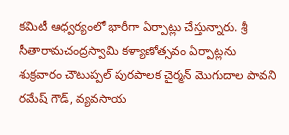కమిటీ ఆధ్వర్యంలో భారీగా ఏర్పాట్లు చేస్తున్నారు. శ్రీ సీతారామచంద్రస్వామి కళ్యాణోత్సవం ఏర్పాట్లను శుక్రవారం చౌటుప్పల్ పురపాలక చైర్మన్ మొగుదాల పావని రమేష్ గౌడ్, వ్యవసాయ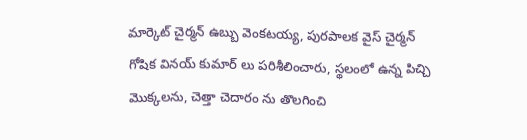మార్కెట్ చైర్మన్ ఉబ్బు వెంకటయ్య, పురపాలక వైస్ చైర్మన్ గోషిక వినయ్ కుమార్ లు పరిశీలించారు, స్థలంలో ఉన్న పిచ్చి మొక్కలను, చెత్తా చెదారం ను తొలగించి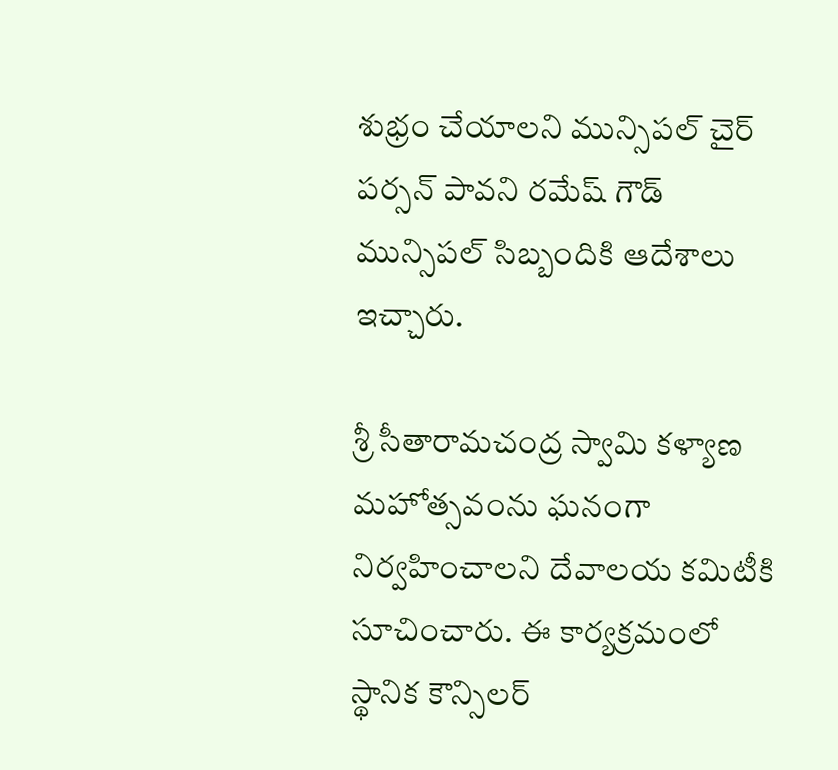శుభ్రం చేయాలని మున్సిపల్ చైర్ పర్సన్ పావని రమేష్ గౌడ్ మున్సిపల్ సిబ్బందికి ఆదేశాలు ఇచ్చారు.

శ్రీ సీతారామచంద్ర స్వామి కళ్యాణ మహోత్సవంను ఘనంగా నిర్వహించాలని దేవాలయ కమిటీకి సూచించారు. ఈ కార్యక్రమంలో స్థానిక కౌన్సిలర్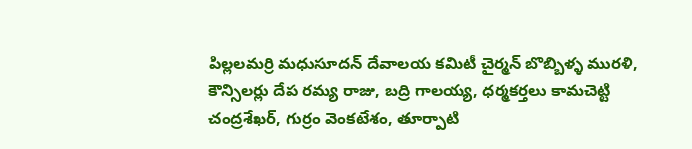పిల్లలమర్రి మధుసూదన్ దేవాలయ కమిటీ చైర్మన్ బొబ్బిళ్ళ మురళి, కౌన్సిలర్లు దేప రమ్య రాజు, బద్రి గాలయ్య, ధర్మకర్తలు కామచెట్టి చంద్రశేఖర్, గుర్రం వెంకటేశం, తూర్పాటి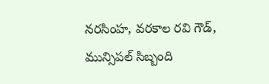నరసింహ, వరకాల రవి గౌడ్, మున్సిపల్ సిబ్బంది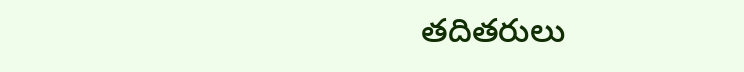తదితరులు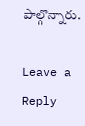పాల్గొన్నారు.

Leave a Reply